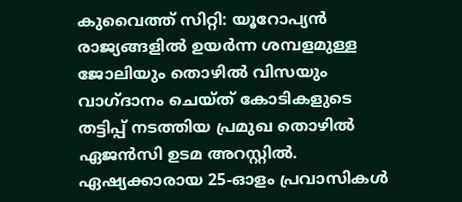കുവൈത്ത് സിറ്റി: യൂറോപ്യൻ രാജ്യങ്ങളിൽ ഉയർന്ന ശമ്പളമുള്ള ജോലിയും തൊഴിൽ വിസയും വാഗ്ദാനം ചെയ്ത് കോടികളുടെ തട്ടിപ്പ് നടത്തിയ പ്രമുഖ തൊഴിൽ ഏജൻസി ഉടമ അറസ്റ്റിൽ. ഏഷ്യക്കാരായ 25-ഓളം പ്രവാസികൾ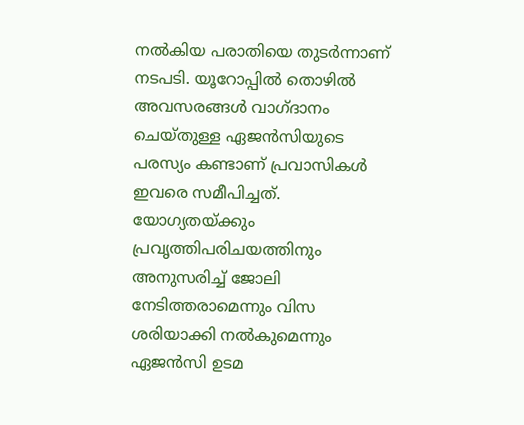നൽകിയ പരാതിയെ തുടർന്നാണ് നടപടി. യൂറോപ്പിൽ തൊഴിൽ അവസരങ്ങൾ വാഗ്ദാനം ചെയ്തുള്ള ഏജൻസിയുടെ പരസ്യം കണ്ടാണ് പ്രവാസികൾ ഇവരെ സമീപിച്ചത്. യോഗ്യതയ്ക്കും പ്രവൃത്തിപരിചയത്തിനും അനുസരിച്ച് ജോലി നേടിത്തരാമെന്നും വിസ ശരിയാക്കി നൽകുമെന്നും ഏജൻസി ഉടമ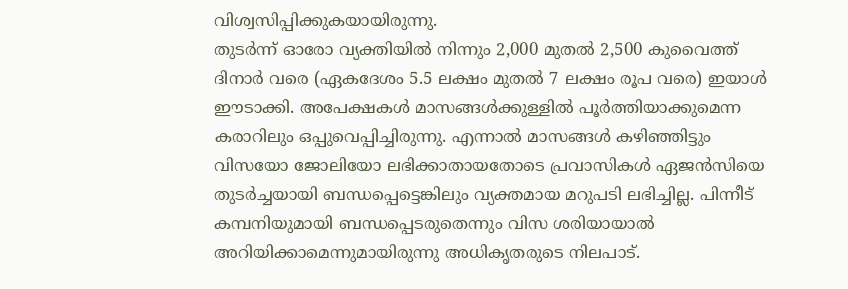വിശ്വസിപ്പിക്കുകയായിരുന്നു.
തുടർന്ന് ഓരോ വ്യക്തിയിൽ നിന്നും 2,000 മുതൽ 2,500 കുവൈത്ത് ദിനാർ വരെ (ഏകദേശം 5.5 ലക്ഷം മുതൽ 7 ലക്ഷം രൂപ വരെ) ഇയാൾ ഈടാക്കി. അപേക്ഷകൾ മാസങ്ങൾക്കുള്ളിൽ പൂർത്തിയാക്കുമെന്ന കരാറിലും ഒപ്പുവെപ്പിച്ചിരുന്നു. എന്നാൽ മാസങ്ങൾ കഴിഞ്ഞിട്ടും വിസയോ ജോലിയോ ലഭിക്കാതായതോടെ പ്രവാസികൾ ഏജൻസിയെ തുടർച്ചയായി ബന്ധപ്പെട്ടെങ്കിലും വ്യക്തമായ മറുപടി ലഭിച്ചില്ല. പിന്നീട് കമ്പനിയുമായി ബന്ധപ്പെടരുതെന്നും വിസ ശരിയായാൽ അറിയിക്കാമെന്നുമായിരുന്നു അധികൃതരുടെ നിലപാട്.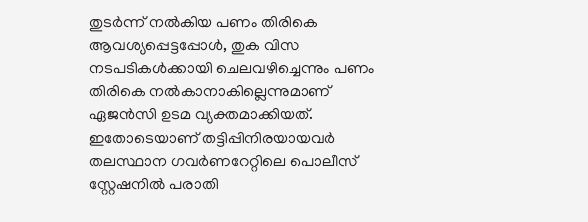തുടർന്ന് നൽകിയ പണം തിരികെ ആവശ്യപ്പെട്ടപ്പോൾ, തുക വിസ നടപടികൾക്കായി ചെലവഴിച്ചെന്നും പണം തിരികെ നൽകാനാകില്ലെന്നുമാണ് ഏജൻസി ഉടമ വ്യക്തമാക്കിയത്. ഇതോടെയാണ് തട്ടിപ്പിനിരയായവർ തലസ്ഥാന ഗവർണറേറ്റിലെ പൊലീസ് സ്റ്റേഷനിൽ പരാതി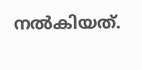നൽകിയത്.